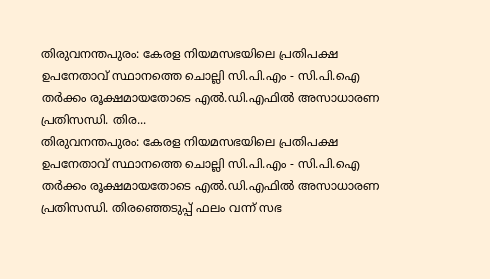തിരുവനന്തപുരം: കേരള നിയമസഭയിലെ പ്രതിപക്ഷ ഉപനേതാവ് സ്ഥാനത്തെ ചൊല്ലി സി.പി.എം - സി.പി.ഐ തർക്കം രൂക്ഷമായതോടെ എൽ.ഡി.എഫിൽ അസാധാരണ പ്രതിസന്ധി. തിര...
തിരുവനന്തപുരം: കേരള നിയമസഭയിലെ പ്രതിപക്ഷ ഉപനേതാവ് സ്ഥാനത്തെ ചൊല്ലി സി.പി.എം - സി.പി.ഐ തർക്കം രൂക്ഷമായതോടെ എൽ.ഡി.എഫിൽ അസാധാരണ പ്രതിസന്ധി. തിരഞ്ഞെടുപ്പ് ഫലം വന്ന് സഭ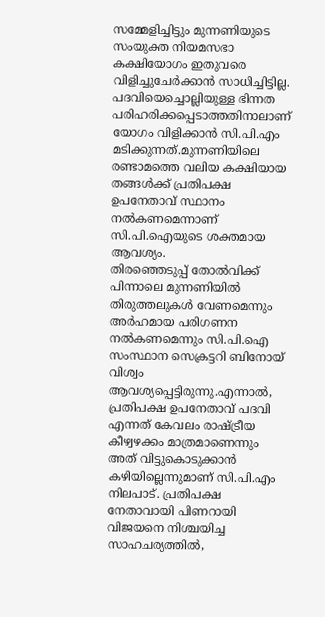സമ്മേളിച്ചിട്ടും മുന്നണിയുടെ സംയുക്ത നിയമസഭാ കക്ഷിയോഗം ഇതുവരെ വിളിച്ചുചേർക്കാൻ സാധിച്ചിട്ടില്ല. പദവിയെച്ചൊല്ലിയുള്ള ഭിന്നത പരിഹരിക്കപ്പെടാത്തതിനാലാണ് യോഗം വിളിക്കാൻ സി.പി.എം മടിക്കുന്നത്.മുന്നണിയിലെ രണ്ടാമത്തെ വലിയ കക്ഷിയായ തങ്ങൾക്ക് പ്രതിപക്ഷ ഉപനേതാവ് സ്ഥാനം നൽകണമെന്നാണ് സി.പി.ഐയുടെ ശക്തമായ ആവശ്യം.
തിരഞ്ഞെടുപ്പ് തോൽവിക്ക് പിന്നാലെ മുന്നണിയിൽ തിരുത്തലുകൾ വേണമെന്നും അർഹമായ പരിഗണന നൽകണമെന്നും സി.പി.ഐ സംസ്ഥാന സെക്രട്ടറി ബിനോയ് വിശ്വം ആവശ്യപ്പെട്ടിരുന്നു.എന്നാൽ, പ്രതിപക്ഷ ഉപനേതാവ് പദവി എന്നത് കേവലം രാഷ്ട്രീയ കീഴ്വഴക്കം മാത്രമാണെന്നും അത് വിട്ടുകൊടുക്കാൻ കഴിയില്ലെന്നുമാണ് സി.പി.എം നിലപാട്. പ്രതിപക്ഷ നേതാവായി പിണറായി വിജയനെ നിശ്ചയിച്ച സാഹചര്യത്തിൽ,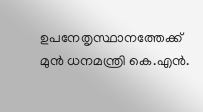ഉപനേതൃസ്ഥാനത്തേക്ക് മുൻ ധനമന്ത്രി കെ.എൻ.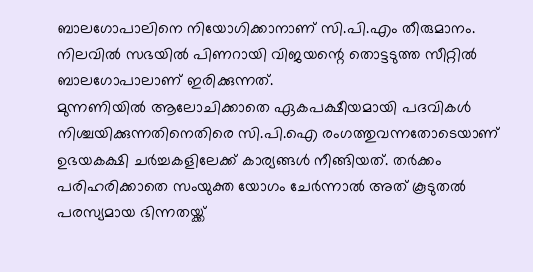ബാലഗോപാലിനെ നിയോഗിക്കാനാണ് സി.പി.എം തീരുമാനം. നിലവിൽ സഭയിൽ പിണറായി വിജയന്റെ തൊട്ടടുത്ത സീറ്റിൽ ബാലഗോപാലാണ് ഇരിക്കുന്നത്.
മുന്നണിയിൽ ആലോചിക്കാതെ ഏകപക്ഷീയമായി പദവികൾ നിശ്ചയിക്കുന്നതിനെതിരെ സി.പി.ഐ രംഗത്തുവന്നതോടെയാണ് ഉഭയകക്ഷി ചർച്ചകളിലേക്ക് കാര്യങ്ങൾ നീങ്ങിയത്. തർക്കം പരിഹരിക്കാതെ സംയുക്ത യോഗം ചേർന്നാൽ അത് കൂടുതൽ പരസ്യമായ ഭിന്നതയ്ക്ക്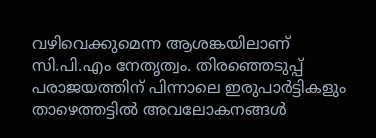വഴിവെക്കുമെന്ന ആശങ്കയിലാണ് സി.പി.എം നേതൃത്വം. തിരഞ്ഞെടുപ്പ് പരാജയത്തിന് പിന്നാലെ ഇരുപാർട്ടികളും താഴെത്തട്ടിൽ അവലോകനങ്ങൾ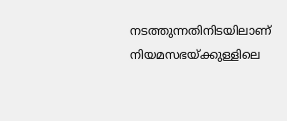നടത്തുന്നതിനിടയിലാണ് നിയമസഭയ്ക്കുള്ളിലെ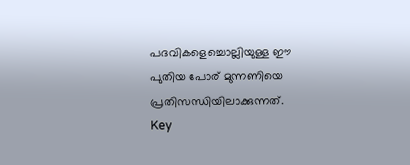പദവികളെച്ചൊല്ലിയുള്ള ഈ പുതിയ പോര് മുന്നണിയെ പ്രതിസന്ധിയിലാക്കുന്നത്.
Key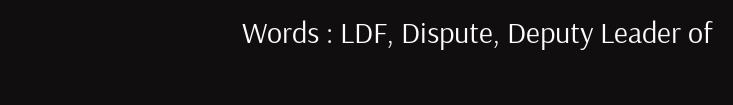Words : LDF, Dispute, Deputy Leader of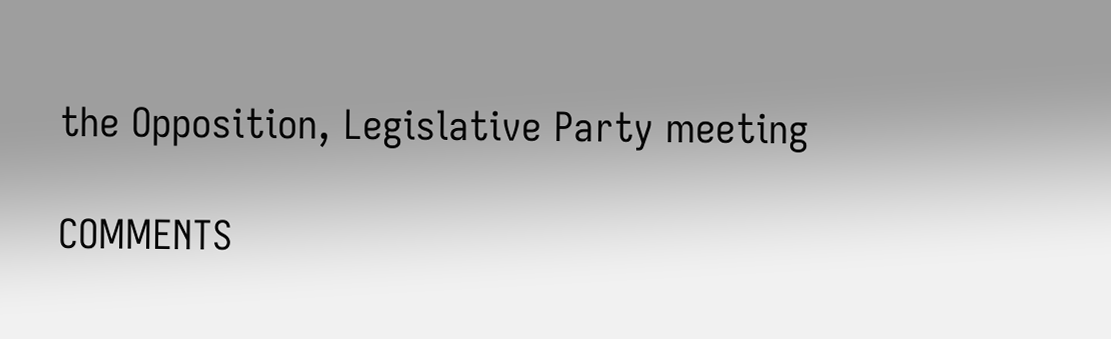the Opposition, Legislative Party meeting

COMMENTS